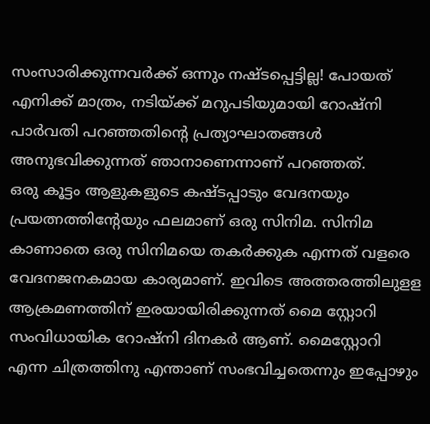സംസാരിക്കുന്നവർക്ക് ഒന്നും നഷ്ടപ്പെട്ടില്ല! പോയത് എനിക്ക് മാത്രം, നടിയ്ക്ക് മറുപടിയുമായി റോഷ്നി
പാർവതി പറഞ്ഞതിന്റെ പ്രത്യാഘാതങ്ങൾ അനുഭവിക്കുന്നത് ഞാനാണെന്നാണ് പറഞ്ഞത്.
ഒരു കൂട്ടം ആളുകളുടെ കഷ്ടപ്പാടും വേദനയും പ്രയത്നത്തിന്റേയും ഫലമാണ് ഒരു സിനിമ. സിനിമ കാണാതെ ഒരു സിനിമയെ തകർക്കുക എന്നത് വളരെ വേദനജനകമായ കാര്യമാണ്. ഇവിടെ അത്തരത്തിലുളള ആക്രമണത്തിന് ഇരയായിരിക്കുന്നത് മൈ സ്റ്റോറി സംവിധായിക റോഷ്നി ദിനകർ ആണ്. മൈസ്റ്റോറി എന്ന ചിത്രത്തിനു എന്താണ് സംഭവിച്ചതെന്നും ഇപ്പോഴും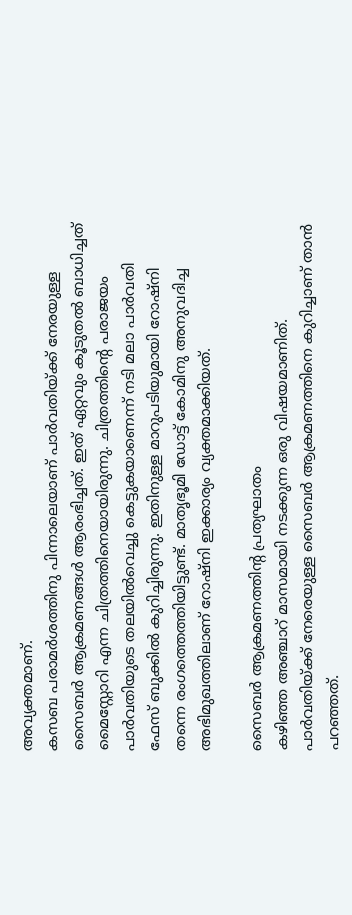അവ്യക്തമാണ്.
കസബ പരാമർശത്തിനു പിന്നാലെയാണ് പാർവതിയ്ക്ക് നേരയുള്ള സൈബർ ആക്രമണങ്ങൾ ആരംഭിച്ചത്. ഇത് ഏറ്റവും കൂടുതൽ ബാധിച്ചത് മൈസ്റ്റോറി എന്ന ചിത്രത്തിനെയായിരുന്നു. ചിത്രത്തിന്റെ പരാജയം പാർവതിയുടെ തലയിൽവെച്ചു കെട്ടുകയാണെന്ന് നടി മലാ പാർവതി ഫേസ് ബുക്കിൽ കുറിച്ചിരുന്നു. ഇതിനുള്ള മാറുപടിയുമായി റോഷ്നി തന്നെ രംഗത്തെത്തിയിട്ടുണ്ട്. മാതൃഭൂമി ഡോട്ട് കോമിനു അനുവദിച്ച അഭിമുഖത്തിലാണ് റോഷ്നി ഇക്കാര്യം വ്യക്തമാക്കിയത്.

സൈബർ ആക്രമണത്തിന്റ പ്രത്യഘാതം
കഴിഞ്ഞ അഞ്ചാറ് മാസമായി നടക്കുന്ന ഒരു വിഷയമാണിത്. പാർവതിയ്ക്ക് നേരെയുള്ള സൈബർ ആക്രമണത്തിനെ കുറിച്ചാണ് താൻ പറഞ്ഞത്.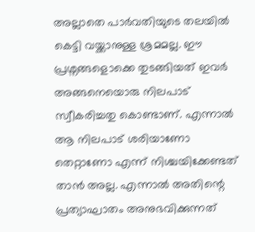അല്ലാതെ പാർവതിയുടെ തലയിൽ കെട്ടി വയ്ക്കാനുള്ള ശ്രമമല്ല. ഈ പ്രശ്നങ്ങളൊക്കെ തുടങ്ങിയത് ഇവർ അങ്ങനെയൊരു നിലപാട് സ്വീകരിച്ചതു കൊണ്ടാണ്. എന്നാൽ ആ നിലപാട് ശരിയാണോ തെറ്റാണോ എന്ന് നിശ്ചയിക്കേണ്ടത് താൻ അല്ല. എന്നാൽ അതിന്റെ പ്രത്യാഘാതം അനുഭവിക്കുന്നത്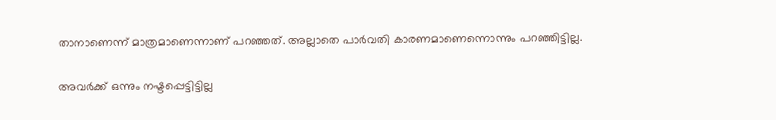താനാണെന്ന് മാത്രമാണെന്നാണ് പറഞ്ഞത്. അല്ലാതെ പാർവതി കാരണമാണെന്നൊന്നും പറഞ്ഞിട്ടില്ല.

അവർക്ക് ഒന്നും നഷ്ടപ്പെട്ടിട്ടില്ല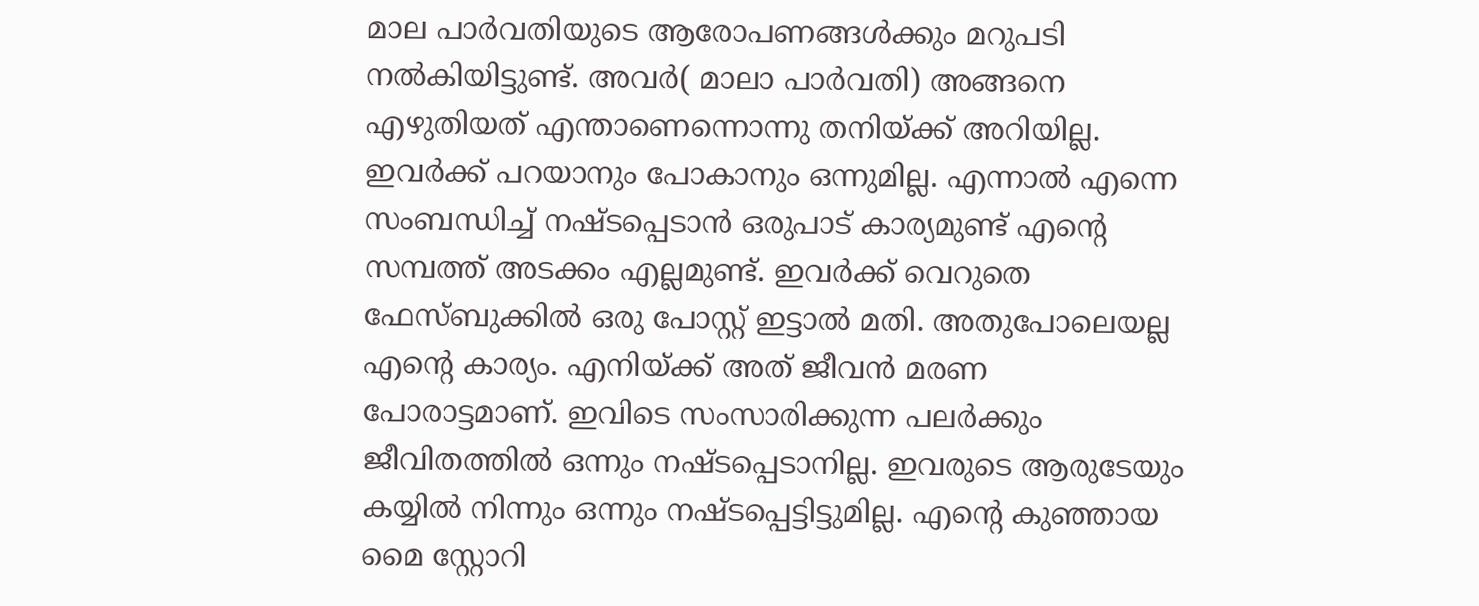മാല പാർവതിയുടെ ആരോപണങ്ങൾക്കും മറുപടി നൽകിയിട്ടുണ്ട്. അവർ( മാലാ പാർവതി) അങ്ങനെ എഴുതിയത് എന്താണെന്നൊന്നു തനിയ്ക്ക് അറിയില്ല. ഇവർക്ക് പറയാനും പോകാനും ഒന്നുമില്ല. എന്നാൽ എന്നെ സംബന്ധിച്ച് നഷ്ടപ്പെടാൻ ഒരുപാട് കാര്യമുണ്ട് എന്റെ സമ്പത്ത് അടക്കം എല്ലമുണ്ട്. ഇവർക്ക് വെറുതെ ഫേസ്ബുക്കിൽ ഒരു പോസ്റ്റ് ഇട്ടാൽ മതി. അതുപോലെയല്ല എന്റെ കാര്യം. എനിയ്ക്ക് അത് ജീവൻ മരണ പോരാട്ടമാണ്. ഇവിടെ സംസാരിക്കുന്ന പലർക്കും ജീവിതത്തിൽ ഒന്നും നഷ്ടപ്പെടാനില്ല. ഇവരുടെ ആരുടേയും കയ്യിൽ നിന്നും ഒന്നും നഷ്ടപ്പെട്ടിട്ടുമില്ല. എന്റെ കുഞ്ഞായ മൈ സ്റ്റോറി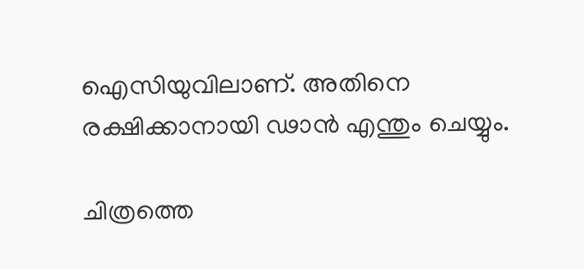ഐസിയുവിലാണ്. അതിനെ രക്ഷിക്കാനായി ഢാൻ എന്തും ചെയ്യും.

ചിത്രത്തെ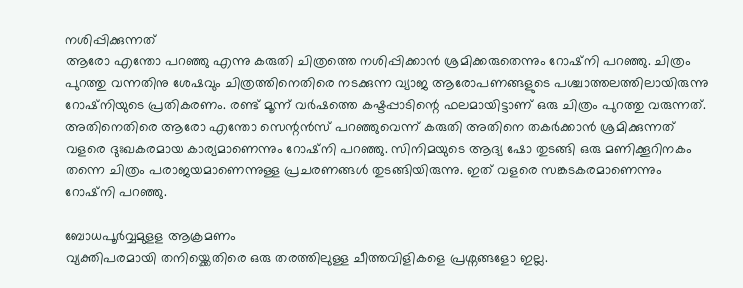നശിപ്പിക്കുന്നത്
ആരോ എന്തോ പറഞ്ഞു എന്നു കരുതി ചിത്രത്തെ നശിപ്പിക്കാൻ ശ്രമിക്കരുതെന്നും റോഷ്നി പറഞ്ഞു. ചിത്രം പുറത്തു വന്നതിനു ശേഷവും ചിത്രത്തിനെതിരെ നടക്കുന്ന വ്യാജ ആരോപണങ്ങളുടെ പശ്ചാത്തലത്തിലായിരുന്നു റോഷ്നിയുടെ പ്രതികരണം. രണ്ട് മൂന്ന് വർഷത്തെ കഷ്ടപ്പാടിന്റെ ഫലമായിട്ടാണ് ഒരു ചിത്രം പുറത്തു വരുന്നത്. അതിനെതിരെ ആരോ എന്തോ സെന്റൻസ് പറഞ്ഞുവെന്ന് കരുതി അതിനെ തകർക്കാൻ ശ്രമിക്കുന്നത് വളരെ ദുഃഖകരമായ കാര്യമാണെന്നും റോഷ്നി പറഞ്ഞു. സിനിമയുടെ ആദ്യ ഷോ തുടങ്ങി ഒരു മണിക്കൂറിനകം തന്നെ ചിത്രം പരാജയമാണെന്നുള്ള പ്രചരണങ്ങൾ തുടങ്ങിയിരുന്നു. ഇത് വളരെ സങ്കടകരമാണെന്നും റോഷ്നി പറഞ്ഞു.

ബോധപൂർവ്വമുളള ആക്രമണം
വ്യക്തിപരമായി തനിയ്ക്കെതിരെ ഒരു തരത്തിലുള്ള ചീത്തവിളികളെ പ്രശ്നങ്ങളോ ഇല്ല.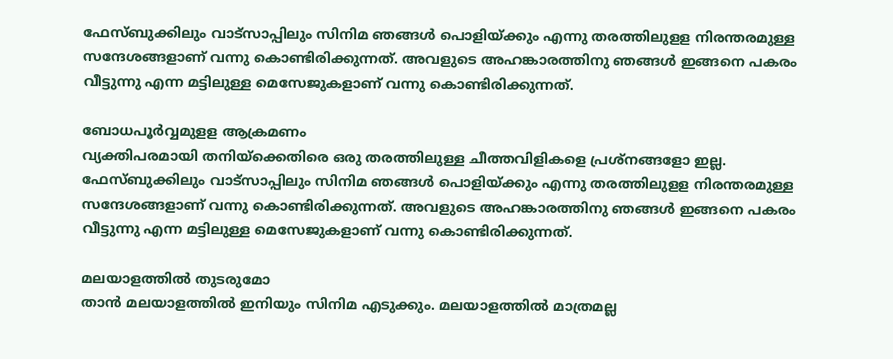ഫേസ്ബുക്കിലും വാട്സാപ്പിലും സിനിമ ഞങ്ങൾ പൊളിയ്ക്കും എന്നു തരത്തിലുളള നിരന്തരമുള്ള സന്ദേശങ്ങളാണ് വന്നു കൊണ്ടിരിക്കുന്നത്. അവളുടെ അഹങ്കാരത്തിനു ഞങ്ങൾ ഇങ്ങനെ പകരം വീട്ടുന്നു എന്ന മട്ടിലുള്ള മെസേജുകളാണ് വന്നു കൊണ്ടിരിക്കുന്നത്.

ബോധപൂർവ്വമുളള ആക്രമണം
വ്യക്തിപരമായി തനിയ്ക്കെതിരെ ഒരു തരത്തിലുള്ള ചീത്തവിളികളെ പ്രശ്നങ്ങളോ ഇല്ല. ഫേസ്ബുക്കിലും വാട്സാപ്പിലും സിനിമ ഞങ്ങൾ പൊളിയ്ക്കും എന്നു തരത്തിലുളള നിരന്തരമുള്ള സന്ദേശങ്ങളാണ് വന്നു കൊണ്ടിരിക്കുന്നത്. അവളുടെ അഹങ്കാരത്തിനു ഞങ്ങൾ ഇങ്ങനെ പകരം വീട്ടുന്നു എന്ന മട്ടിലുള്ള മെസേജുകളാണ് വന്നു കൊണ്ടിരിക്കുന്നത്.

മലയാളത്തിൽ തുടരുമോ
താൻ മലയാളത്തിൽ ഇനിയും സിനിമ എടുക്കും. മലയാളത്തിൽ മാത്രമല്ല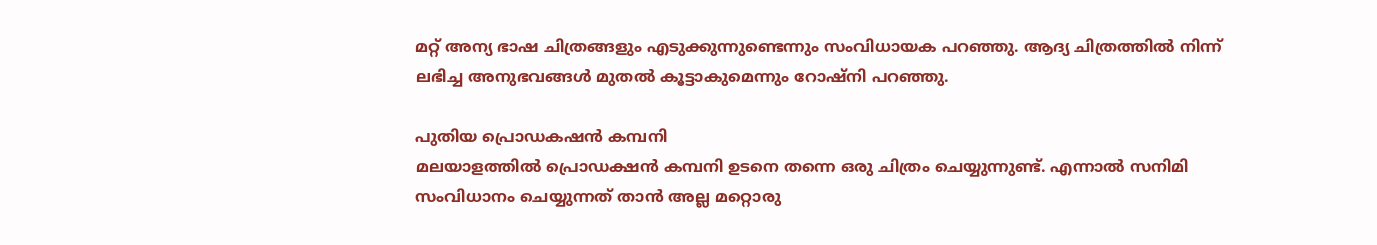മറ്റ് അന്യ ഭാഷ ചിത്രങ്ങളും എടുക്കുന്നുണ്ടെന്നും സംവിധായക പറഞ്ഞു. ആദ്യ ചിത്രത്തിൽ നിന്ന് ലഭിച്ച അനുഭവങ്ങൾ മുതൽ കൂട്ടാകുമെന്നും റോഷ്നി പറഞ്ഞു.

പുതിയ പ്രൊഡകഷൻ കമ്പനി
മലയാളത്തിൽ പ്രൊഡക്ഷൻ കമ്പനി ഉടനെ തന്നെ ഒരു ചിത്രം ചെയ്യുന്നുണ്ട്. എന്നാൽ സനിമി സംവിധാനം ചെയ്യുന്നത് താൻ അല്ല മറ്റൊരു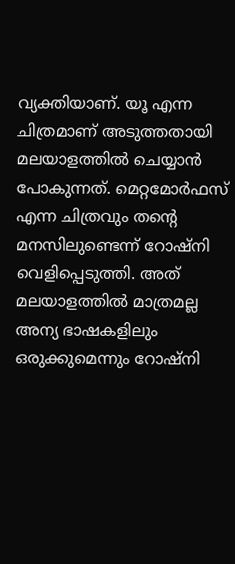വ്യക്തിയാണ്. യൂ എന്ന ചിത്രമാണ് അടുത്തതായി മലയാളത്തിൽ ചെയ്യാൻ പോകുന്നത്. മെറ്റമോർഫസ് എന്ന ചിത്രവും തന്റെ മനസിലുണ്ടെന്ന് റോഷ്നി വെളിപ്പെടുത്തി. അത് മലയാളത്തിൽ മാത്രമല്ല അന്യ ഭാഷകളിലും ഒരുക്കുമെന്നും റോഷ്നി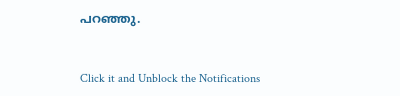പറഞ്ഞു.


Click it and Unblock the Notifications